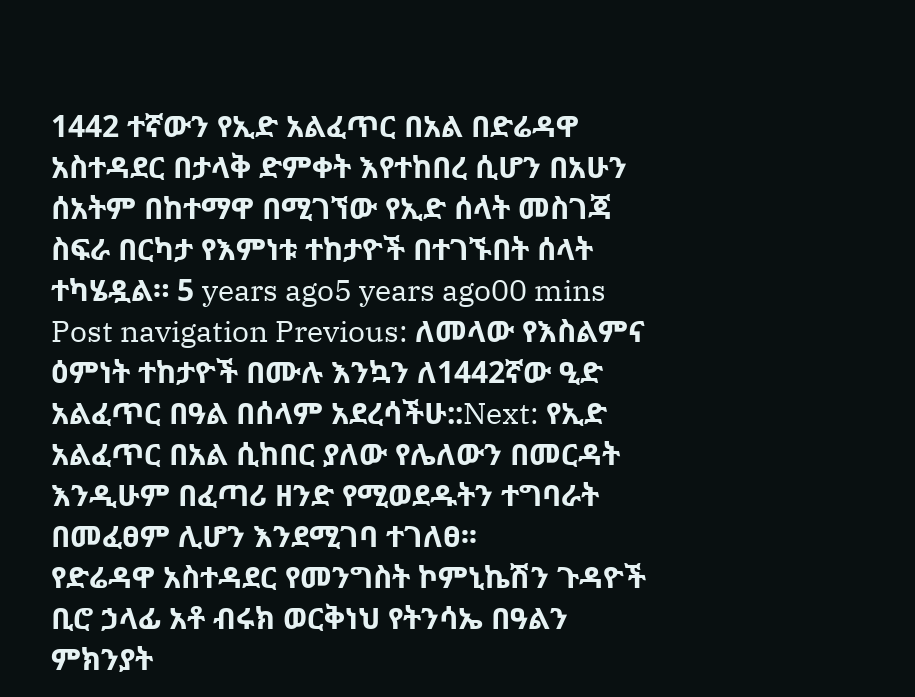1442 ተኛውን የኢድ አልፈጥር በአል በድሬዳዋ አስተዳደር በታላቅ ድምቀት እየተከበረ ሲሆን በአሁን ሰአትም በከተማዋ በሚገኘው የኢድ ሰላት መስገጃ ስፍራ በርካታ የእምነቱ ተከታዮች በተገኙበት ሰላት ተካሄዷል። 5 years ago5 years ago00 mins Post navigation Previous: ለመላው የእስልምና ዕምነት ተከታዮች በሙሉ እንኳን ለ1442ኛው ዒድ አልፈጥር በዓል በሰላም አደረሳችሁ::Next: የኢድ አልፈጥር በአል ሲከበር ያለው የሌለውን በመርዳት እንዲሁም በፈጣሪ ዘንድ የሚወደዱትን ተግባራት በመፈፀም ሊሆን እንደሚገባ ተገለፀ፡፡
የድሬዳዋ አስተዳደር የመንግስት ኮምኒኬሽን ጉዳዮች ቢሮ ኃላፊ አቶ ብሩክ ወርቅነህ የትንሳኤ በዓልን ምክንያት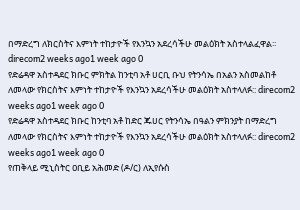በማድረግ ለክርስትና እምነት ተከታዮች የእንኳን አደረሳችሁ መልዕክት አስተላልፈዋል፡፡ direcom2 weeks ago1 week ago 0
የድሬዳዋ አስተዳደር ክቡር ምክትል ከንቲባ አቶ ሀርቢ ቡህ የትንሳኤ በአልን አስመልከቶ ለመላው የክርስትና እምነት ተከታዮች የእንኳን አደረሳችሁ መልዕክት አስተላለፉ:: direcom2 weeks ago1 week ago 0
የድሬዳዋ አስተዳደር ክቡር ከንቲባ አቶ ከድር ጁሀር የትንሳኤ በዓልን ምክንያት በማድረግ ለመላው የክርስትና እምነት ተከታዮች የእንኳን አደረሳችሁ መልዕክት አስተላለፉ:: direcom2 weeks ago1 week ago 0
የጠቅላይ ሚኒስትር ዐቢይ አሕመድ (ዶ/ር) ለኢየሱስ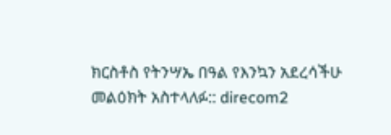ክርስቶስ የትንሣኤ በዓል የእንኳን አደረሳችሁ መልዕክት አስተላለፉ:: direcom2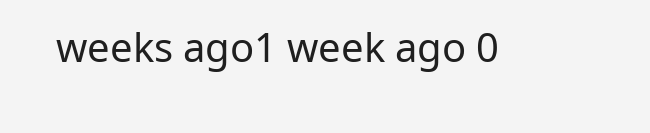weeks ago1 week ago 0